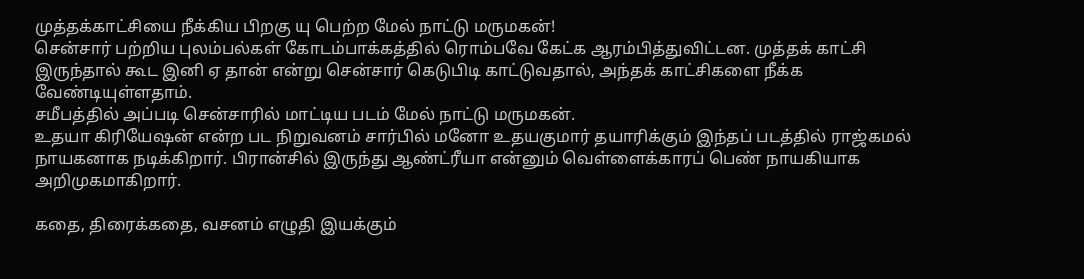முத்தக்காட்சியை நீக்கிய பிறகு யு பெற்ற மேல் நாட்டு மருமகன்!
சென்சார் பற்றிய புலம்பல்கள் கோடம்பாக்கத்தில் ரொம்பவே கேட்க ஆரம்பித்துவிட்டன. முத்தக் காட்சி இருந்தால் கூட இனி ஏ தான் என்று சென்சார் கெடுபிடி காட்டுவதால், அந்தக் காட்சிகளை நீக்க வேண்டியுள்ளதாம்.
சமீபத்தில் அப்படி சென்சாரில் மாட்டிய படம் மேல் நாட்டு மருமகன்.
உதயா கிரியேஷன் என்ற பட நிறுவனம் சார்பில் மனோ உதயகுமார் தயாரிக்கும் இந்தப் படத்தில் ராஜ்கமல் நாயகனாக நடிக்கிறார். பிரான்சில் இருந்து ஆண்ட்ரீயா என்னும் வெள்ளைக்காரப் பெண் நாயகியாக அறிமுகமாகிறார்.

கதை, திரைக்கதை, வசனம் எழுதி இயக்கும்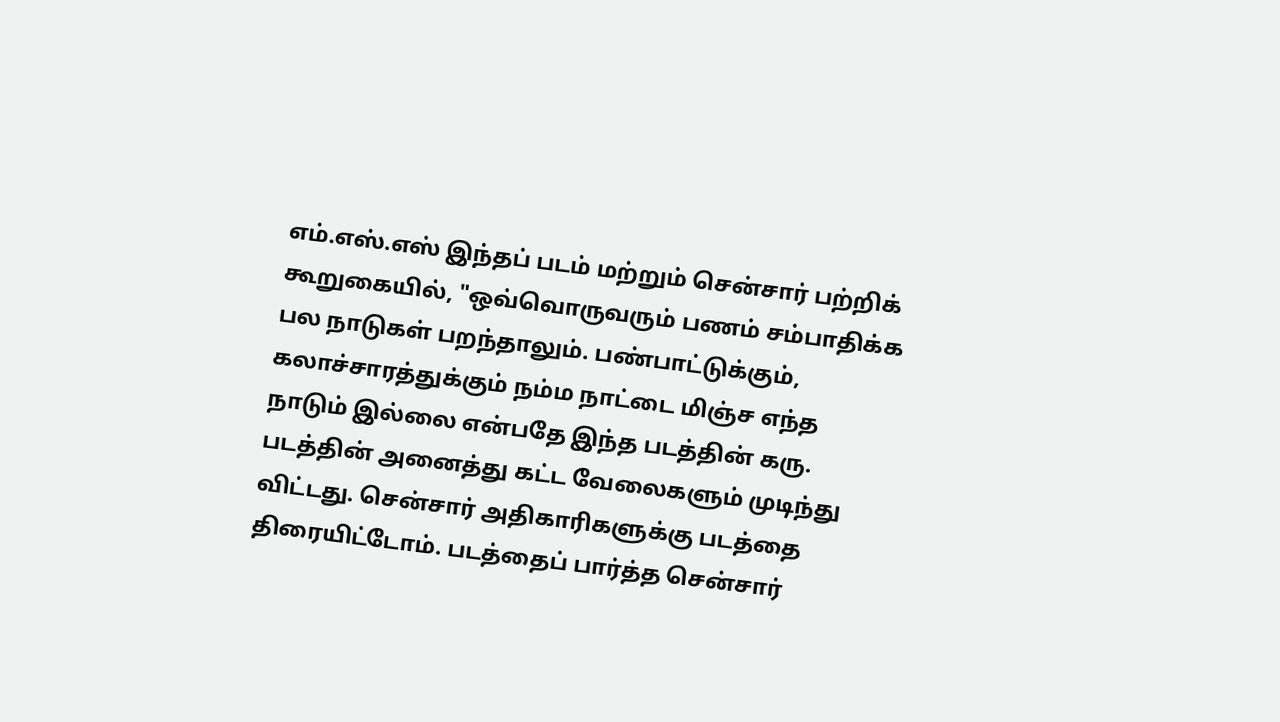எம்.எஸ்.எஸ் இந்தப் படம் மற்றும் சென்சார் பற்றிக் கூறுகையில், "ஒவ்வொருவரும் பணம் சம்பாதிக்க பல நாடுகள் பறந்தாலும். பண்பாட்டுக்கும், கலாச்சாரத்துக்கும் நம்ம நாட்டை மிஞ்ச எந்த நாடும் இல்லை என்பதே இந்த படத்தின் கரு.
படத்தின் அனைத்து கட்ட வேலைகளும் முடிந்து விட்டது. சென்சார் அதிகாரிகளுக்கு படத்தை திரையிட்டோம். படத்தைப் பார்த்த சென்சார்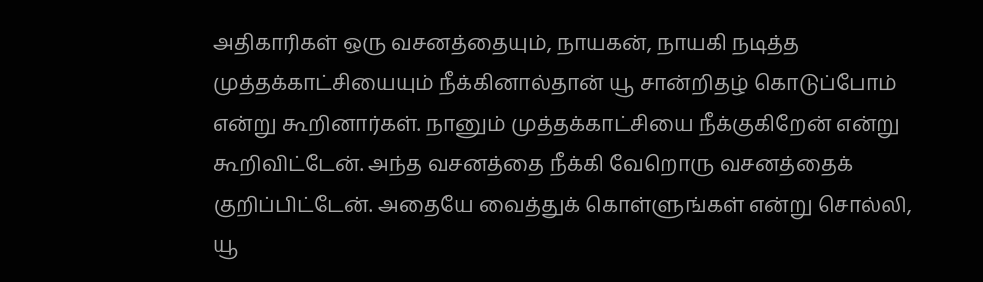அதிகாரிகள் ஒரு வசனத்தையும், நாயகன், நாயகி நடித்த முத்தக்காட்சியையும் நீக்கினால்தான் யூ சான்றிதழ் கொடுப்போம் என்று கூறினார்கள். நானும் முத்தக்காட்சியை நீக்குகிறேன் என்று கூறிவிட்டேன். அந்த வசனத்தை நீக்கி வேறொரு வசனத்தைக் குறிப்பிட்டேன். அதையே வைத்துக் கொள்ளுங்கள் என்று சொல்லி, யூ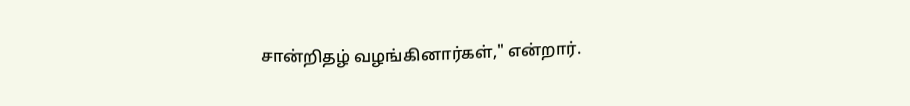சான்றிதழ் வழங்கினார்கள்," என்றார்.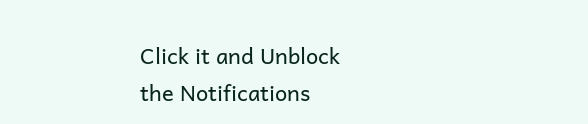Click it and Unblock the Notifications